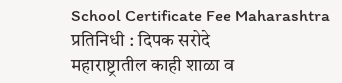School Certificate Fee Maharashtra
प्रतिनिधी : दिपक सरोदे
महाराष्ट्रातील काही शाळा व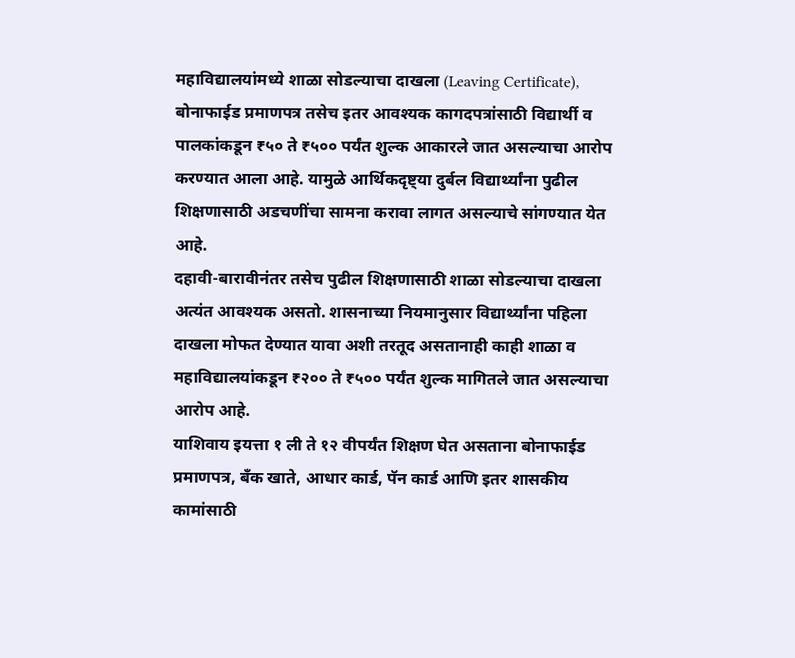महाविद्यालयांमध्ये शाळा सोडल्याचा दाखला (Leaving Certificate), बोनाफाईड प्रमाणपत्र तसेच इतर आवश्यक कागदपत्रांसाठी विद्यार्थी व पालकांकडून ₹५० ते ₹५०० पर्यंत शुल्क आकारले जात असल्याचा आरोप करण्यात आला आहे. यामुळे आर्थिकदृष्ट्या दुर्बल विद्यार्थ्यांना पुढील शिक्षणासाठी अडचणींचा सामना करावा लागत असल्याचे सांगण्यात येत आहे.
दहावी-बारावीनंतर तसेच पुढील शिक्षणासाठी शाळा सोडल्याचा दाखला अत्यंत आवश्यक असतो. शासनाच्या नियमानुसार विद्यार्थ्यांना पहिला दाखला मोफत देण्यात यावा अशी तरतूद असतानाही काही शाळा व महाविद्यालयांकडून ₹२०० ते ₹५०० पर्यंत शुल्क मागितले जात असल्याचा आरोप आहे.
याशिवाय इयत्ता १ ली ते १२ वीपर्यंत शिक्षण घेत असताना बोनाफाईड प्रमाणपत्र, बँक खाते, आधार कार्ड, पॅन कार्ड आणि इतर शासकीय कामांसाठी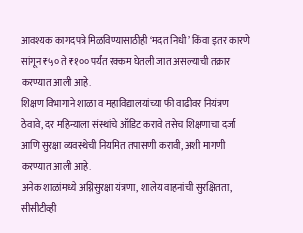आवश्यक कागदपत्रे मिळविण्यासाठीही ‘मदत निधी’ किंवा इतर कारणे सांगून ₹५० ते ₹१०० पर्यंत रक्कम घेतली जात असल्याची तक्रार करण्यात आली आहे.
शिक्षण विभागाने शाळा व महाविद्यालयांच्या फी वाढीवर नियंत्रण ठेवावे, दर महिन्याला संस्थांचे ऑडिट करावे तसेच शिक्षणाचा दर्जा आणि सुरक्षा व्यवस्थेची नियमित तपासणी करावी, अशी मागणी करण्यात आली आहे.
अनेक शाळांमध्ये अग्निसुरक्षा यंत्रणा, शालेय वाहनांची सुरक्षितता, सीसीटीव्ही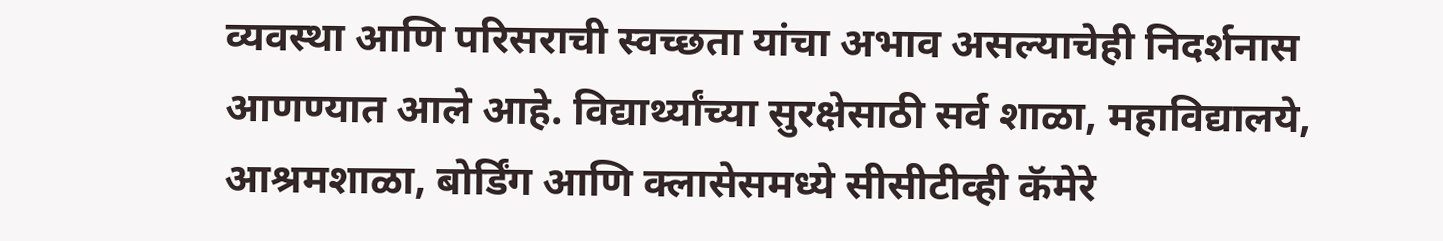व्यवस्था आणि परिसराची स्वच्छता यांचा अभाव असल्याचेही निदर्शनास आणण्यात आले आहे. विद्यार्थ्यांच्या सुरक्षेसाठी सर्व शाळा, महाविद्यालये, आश्रमशाळा, बोर्डिंग आणि क्लासेसमध्ये सीसीटीव्ही कॅमेरे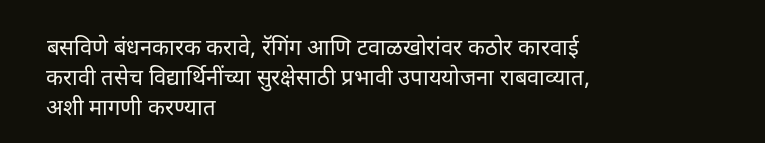बसविणे बंधनकारक करावे, रॅगिंग आणि टवाळखोरांवर कठोर कारवाई करावी तसेच विद्यार्थिनींच्या सुरक्षेसाठी प्रभावी उपाययोजना राबवाव्यात, अशी मागणी करण्यात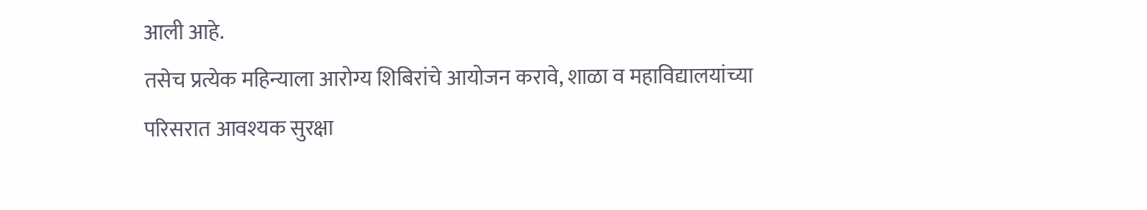आली आहे.
तसेच प्रत्येक महिन्याला आरोग्य शिबिरांचे आयोजन करावे, शाळा व महाविद्यालयांच्या परिसरात आवश्यक सुरक्षा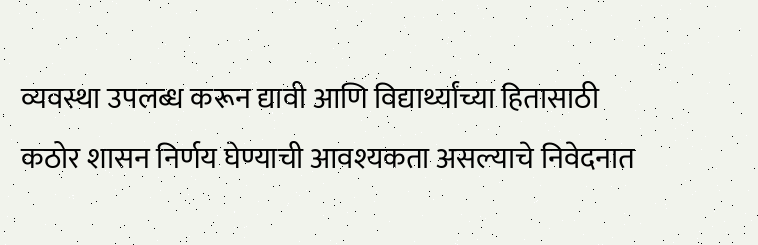व्यवस्था उपलब्ध करून द्यावी आणि विद्यार्थ्यांच्या हितासाठी कठोर शासन निर्णय घेण्याची आवश्यकता असल्याचे निवेदनात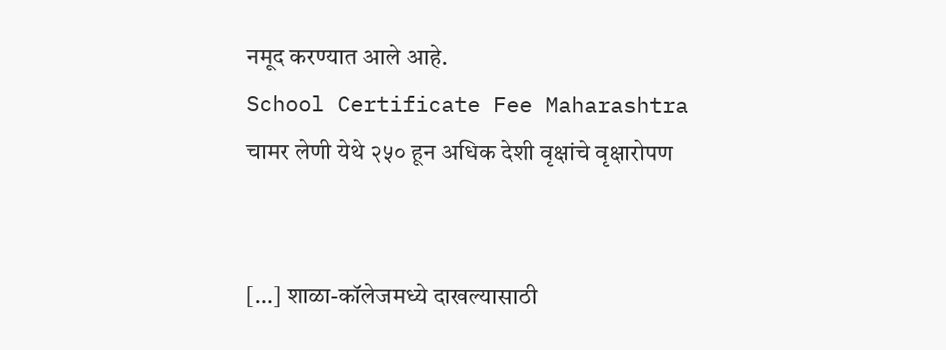नमूद करण्यात आले आहे.
School Certificate Fee Maharashtra
चामर लेणी येथे २५० हून अधिक देशी वृक्षांचे वृक्षारोपण


[…] शाळा-कॉलेजमध्ये दाखल्यासाठी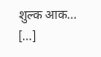शुल्क आक… […]